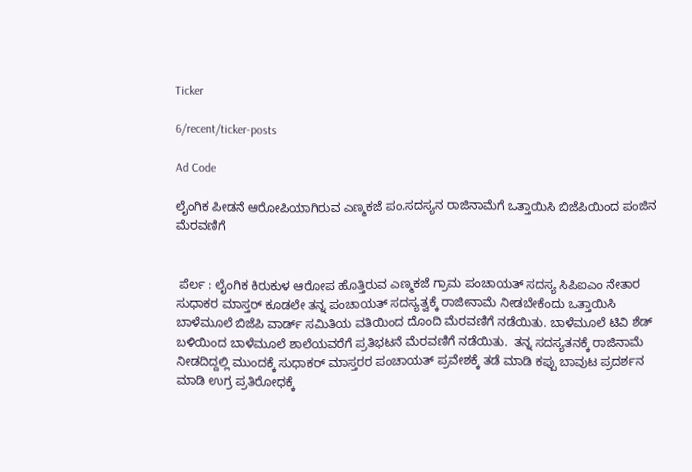Ticker

6/recent/ticker-posts

Ad Code

ಲೈಂಗಿಕ ಪೀಡನೆ ಆರೋಪಿಯಾಗಿರುವ ಎಣ್ಮಕಜೆ ಪಂ.ಸದಸ್ಯನ ರಾಜಿನಾಮೆಗೆ ಒತ್ತಾಯಿಸಿ ಬಿಜೆಪಿಯಿಂದ ಪಂಜಿನ ಮೆರವಣಿಗೆ


 ಪೆರ್ಲ : ಲೈಂಗಿಕ ಕಿರುಕುಳ ಆರೋಪ ಹೊತ್ತಿರುವ ಎಣ್ಮಕಜೆ ಗ್ರಾಮ ಪಂಚಾಯತ್ ಸದಸ್ಯ ಸಿಪಿಐಎಂ ನೇತಾರ ಸುಧಾಕರ ಮಾಸ್ತರ್ ಕೂಡಲೇ ತನ್ನ ಪಂಚಾಯತ್ ಸದಸ್ಯತ್ವಕ್ಕೆ ರಾಜೀನಾಮೆ ನೀಡಬೇಕೆಂದು ಒತ್ತಾಯಿಸಿ  ಬಾಳೆಮೂಲೆ ಬಿಜೆಪಿ ವಾರ್ಡ್ ಸಮಿತಿಯ ವತಿಯಿಂದ ದೊಂದಿ ಮೆರವಣಿಗೆ ನಡೆಯಿತು. ಬಾಳೆಮೂಲೆ ಟಿವಿ ಶೆಡ್ ಬಳಿಯಿಂದ ಬಾಳೆಮೂಲೆ ಶಾಲೆಯವರೆಗೆ ಪ್ರತಿಭಟನೆ ಮೆರವಣಿಗೆ ನಡೆಯಿತು.  ತನ್ನ ಸದಸ್ಯತನಕ್ಕೆ ರಾಜಿನಾಮೆ ನೀಡದಿದ್ದಲ್ಲಿ ಮುಂದಕ್ಕೆ ಸುಧಾಕರ್ ಮಾಸ್ತರರ ಪಂಚಾಯತ್ ಪ್ರವೇಶಕ್ಕೆ ತಡೆ ಮಾಡಿ ಕಪ್ಪು ಬಾವುಟ ಪ್ರದರ್ಶನ ಮಾಡಿ ಉಗ್ರ ಪ್ರತಿರೋಧಕ್ಕೆ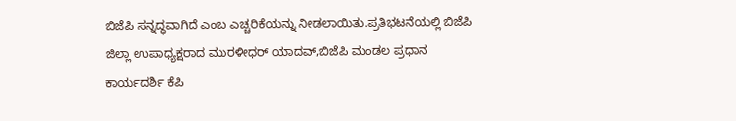ಬಿಜೆಪಿ ಸನ್ನದ್ಧವಾಗಿದೆ ಎಂಬ ಎಚ್ಚರಿಕೆಯನ್ನು ನೀಡಲಾಯಿತು.ಪ್ರತಿಭಟನೆಯಲ್ಲಿ ಬಿಜೆಪಿ ಜಿಲ್ಲಾ ಉಪಾಧ್ಯಕ್ಷರಾದ ಮುರಳೀಧರ್ ಯಾದವ್,ಬಿಜೆಪಿ ಮಂಡಲ ಪ್ರಧಾನ ಕಾರ್ಯದರ್ಶಿ ಕೆಪಿ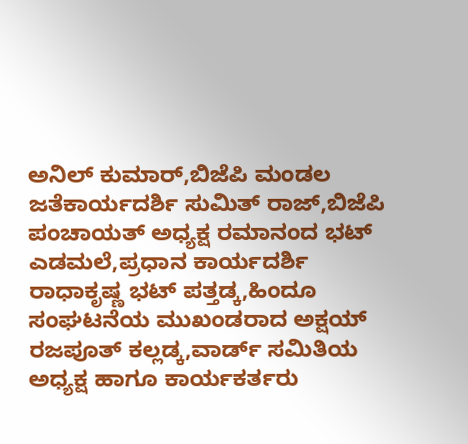ಅನಿಲ್ ಕುಮಾರ್,ಬಿಜೆಪಿ ಮಂಡಲ ಜತೆಕಾರ್ಯದರ್ಶಿ ಸುಮಿತ್ ರಾಜ್,ಬಿಜೆಪಿ ಪಂಚಾಯತ್ ಅಧ್ಯಕ್ಷ ರಮಾನಂದ ಭಟ್ ಎಡಮಲೆ,ಪ್ರಧಾನ ಕಾರ್ಯದರ್ಶಿ ರಾಧಾಕೃಷ್ಣ ಭಟ್ ಪತ್ತಡ್ಕ,ಹಿಂದೂ ಸಂಘಟನೆಯ ಮುಖಂಡರಾದ ಅಕ್ಷಯ್ ರಜಪೂತ್ ಕಲ್ಲಡ್ಕ,ವಾರ್ಡ್ ಸಮಿತಿಯ ಅಧ್ಯಕ್ಷ ಹಾಗೂ ಕಾರ್ಯಕರ್ತರು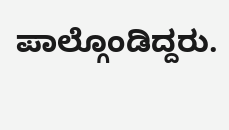ಪಾಲ್ಗೊಂಡಿದ್ದರು.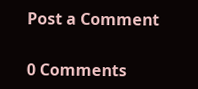Post a Comment

0 Comments